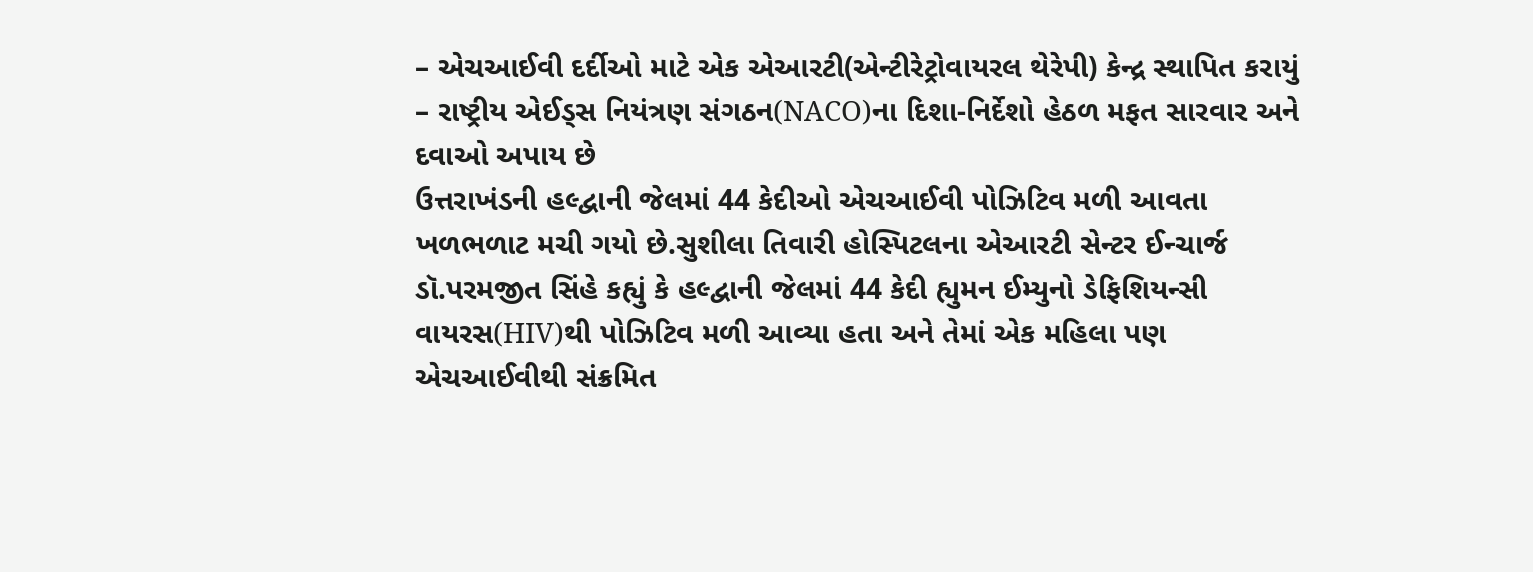– એચઆઈવી દર્દીઓ માટે એક એઆરટી(એન્ટીરેટ્રોવાયરલ થેરેપી) કેન્દ્ર સ્થાપિત કરાયું
– રાષ્ટ્રીય એઈડ્સ નિયંત્રણ સંગઠન(NACO)ના દિશા-નિર્દેશો હેઠળ મફત સારવાર અને દવાઓ અપાય છે
ઉત્તરાખંડની હલ્દ્વાની જેલમાં 44 કેદીઓ એચઆઈવી પોઝિટિવ મળી આવતા ખળભળાટ મચી ગયો છે.સુશીલા તિવારી હોસ્પિટલના એઆરટી સેન્ટર ઈન્ચાર્જ ડૉ.પરમજીત સિંહે કહ્યું કે હલ્દ્વાની જેલમાં 44 કેદી હ્યુમન ઈમ્યુનો ડેફિશિયન્સી વાયરસ(HIV)થી પોઝિટિવ મળી આવ્યા હતા અને તેમાં એક મહિલા પણ એચઆઈવીથી સંક્રમિત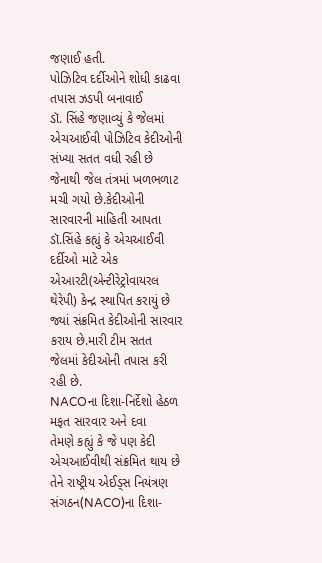જણાઈ હતી.
પોઝિટિવ દર્દીઓને શોધી કાઢવા તપાસ ઝડપી બનાવાઈ
ડૉ. સિંહે જણાવ્યું કે જેલમાં એચઆઈવી પોઝિટિવ કેદીઓની સંખ્યા સતત વધી રહી છે જેનાથી જેલ તંત્રમાં ખળભળાટ મચી ગયો છે.કેદીઓની સારવારની માહિતી આપતા ડૉ.સિંહે કહ્યું કે એચઆઈવી દર્દીઓ માટે એક એઆરટી(એન્ટીરેટ્રોવાયરલ થેરેપી) કેન્દ્ર સ્થાપિત કરાયું છે જ્યાં સંક્રમિત કેદીઓની સારવાર કરાય છે.મારી ટીમ સતત જેલમાં કેદીઓની તપાસ કરી રહી છે.
NACOના દિશા-નિર્દેશો હેઠળ મફત સારવાર અને દવા
તેમણે કહ્યું કે જે પણ કેદી એચઆઈવીથી સંક્રમિત થાય છે તેને રાષ્ટ્રીય એઈડ્સ નિયંત્રણ સંગઠન(NACO)ના દિશા-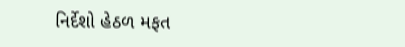નિર્દેશો હેઠળ મફત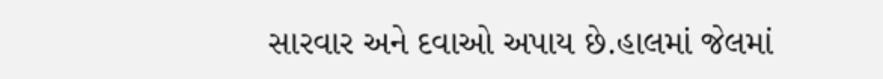સારવાર અને દવાઓ અપાય છે.હાલમાં જેલમાં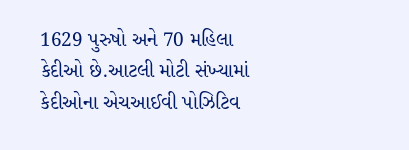1629 પુરુષો અને 70 મહિલા કેદીઓ છે.આટલી મોટી સંખ્યામાં કેદીઓના એચઆઈવી પોઝિટિવ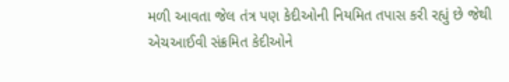મળી આવતા જેલ તંત્ર પણ કેદીઓની નિયમિત તપાસ કરી રહ્યું છે જેથી એચઆઈવી સંક્રમિત કેદીઓને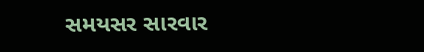સમયસર સારવાર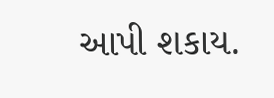આપી શકાય.